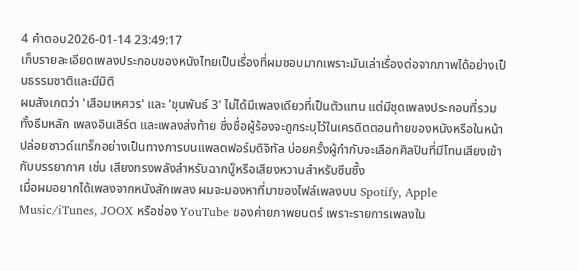4 คำตอบ2026-01-14 23:49:17
เก็บรายละเอียดเพลงประกอบของหนังไทยเป็นเรื่องที่ผมชอบมากเพราะมันเล่าเรื่องต่อจากภาพได้อย่างเป็นธรรมชาติและมีมิติ
ผมสังเกตว่า 'เสือมเหศวร' และ 'ขุนพันธ์ 3' ไม่ได้มีเพลงเดียวที่เป็นตัวแทน แต่มีชุดเพลงประกอบที่รวมทั้งธีมหลัก เพลงอินเสิร์ต และเพลงส่งท้าย ซึ่งชื่อผู้ร้องจะถูกระบุไว้ในเครดิตตอนท้ายของหนังหรือในหน้าปล่อยซาวด์แทร็กอย่างเป็นทางการบนแพลตฟอร์มดิจิทัล บ่อยครั้งผู้กำกับจะเลือกศิลปินที่มีโทนเสียงเข้ากับบรรยากาศ เช่น เสียงทรงพลังสำหรับฉากบู๊หรือเสียงหวานสำหรับซีนซึ้ง
เมื่อผมอยากได้เพลงจากหนังสักเพลง ผมจะมองหาที่มาของไฟล์เพลงบน Spotify, Apple Music/iTunes, JOOX หรือช่อง YouTube ของค่ายภาพยนตร์ เพราะรายการเพลงใน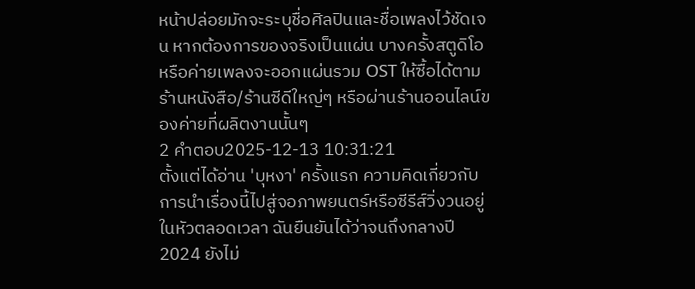หน้าปล่อยมักจะระบุชื่อศิลปินและชื่อเพลงไว้ชัดเจน หากต้องการของจริงเป็นแผ่น บางครั้งสตูดิโอหรือค่ายเพลงจะออกแผ่นรวม OST ให้ซื้อได้ตามร้านหนังสือ/ร้านซีดีใหญ่ๆ หรือผ่านร้านออนไลน์ของค่ายที่ผลิตงานนั้นๆ
2 คำตอบ2025-12-13 10:31:21
ตั้งแต่ได้อ่าน 'บุหงา' ครั้งแรก ความคิดเกี่ยวกับการนำเรื่องนี้ไปสู่จอภาพยนตร์หรือซีรีส์วิ่งวนอยู่ในหัวตลอดเวลา ฉันยืนยันได้ว่าจนถึงกลางปี 2024 ยังไม่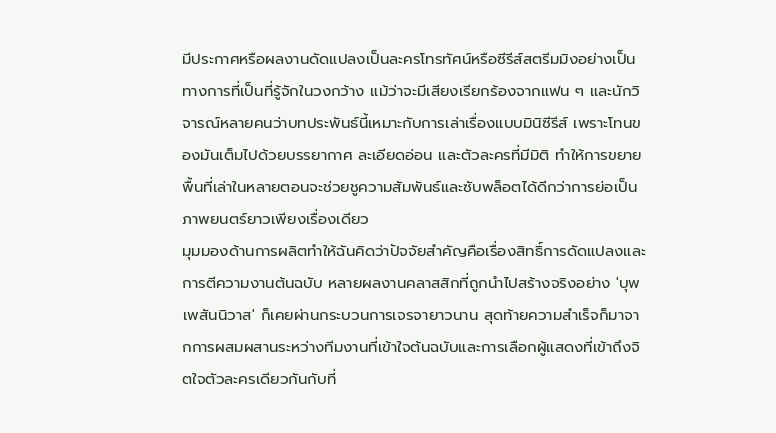มีประกาศหรือผลงานดัดแปลงเป็นละครโทรทัศน์หรือซีรีส์สตรีมมิงอย่างเป็นทางการที่เป็นที่รู้จักในวงกว้าง แม้ว่าจะมีเสียงเรียกร้องจากแฟน ๆ และนักวิจารณ์หลายคนว่าบทประพันธ์นี้เหมาะกับการเล่าเรื่องแบบมินิซีรีส์ เพราะโทนของมันเต็มไปด้วยบรรยากาศ ละเอียดอ่อน และตัวละครที่มีมิติ ทำให้การขยายพื้นที่เล่าในหลายตอนจะช่วยชูความสัมพันธ์และซับพล็อตได้ดีกว่าการย่อเป็นภาพยนตร์ยาวเพียงเรื่องเดียว
มุมมองด้านการผลิตทำให้ฉันคิดว่าปัจจัยสำคัญคือเรื่องสิทธิ์การดัดแปลงและการตีความงานต้นฉบับ หลายผลงานคลาสสิกที่ถูกนำไปสร้างจริงอย่าง 'บุพเพสันนิวาส' ก็เคยผ่านกระบวนการเจรจายาวนาน สุดท้ายความสำเร็จก็มาจากการผสมผสานระหว่างทีมงานที่เข้าใจต้นฉบับและการเลือกผู้แสดงที่เข้าถึงจิตใจตัวละครเดียวกันกับที่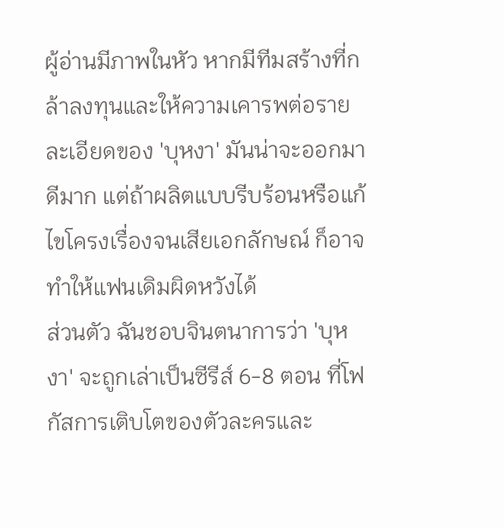ผู้อ่านมีภาพในหัว หากมีทีมสร้างที่กล้าลงทุนและให้ความเคารพต่อรายละเอียดของ 'บุหงา' มันน่าจะออกมาดีมาก แต่ถ้าผลิตแบบรีบร้อนหรือแก้ไขโครงเรื่องจนเสียเอกลักษณ์ ก็อาจทำให้แฟนเดิมผิดหวังได้
ส่วนตัว ฉันชอบจินตนาการว่า 'บุหงา' จะถูกเล่าเป็นซีรีส์ 6-8 ตอน ที่โฟกัสการเติบโตของตัวละครและ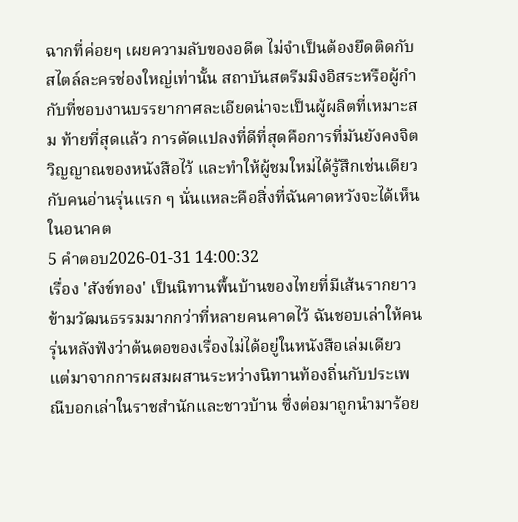ฉากที่ค่อยๆ เผยความลับของอดีต ไม่จำเป็นต้องยึดติดกับสไตล์ละครช่องใหญ่เท่านั้น สถาบันสตรีมมิงอิสระหรือผู้กำกับที่ชอบงานบรรยากาศละเอียดน่าจะเป็นผู้ผลิตที่เหมาะสม ท้ายที่สุดแล้ว การดัดแปลงที่ดีที่สุดคือการที่มันยังคงจิตวิญญาณของหนังสือไว้ และทำให้ผู้ชมใหม่ได้รู้สึกเช่นเดียวกับคนอ่านรุ่นแรก ๆ นั่นแหละคือสิ่งที่ฉันคาดหวังจะได้เห็นในอนาคต
5 คำตอบ2026-01-31 14:00:32
เรื่อง 'สังข์ทอง' เป็นนิทานพื้นบ้านของไทยที่มีเส้นรากยาวข้ามวัฒนธรรมมากกว่าที่หลายคนคาดไว้ ฉันชอบเล่าให้คนรุ่นหลังฟังว่าต้นตอของเรื่องไม่ได้อยู่ในหนังสือเล่มเดียว แต่มาจากการผสมผสานระหว่างนิทานท้องถิ่นกับประเพณีบอกเล่าในราชสำนักและชาวบ้าน ซึ่งต่อมาถูกนำมาร้อย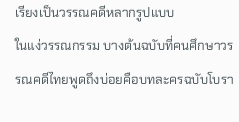เรียงเป็นวรรณคดีหลากรูปแบบ
ในแง่วรรณกรรม บางต้นฉบับที่คนศึกษาวรรณคดีไทยพูดถึงบ่อยคือบทละครฉบับโบรา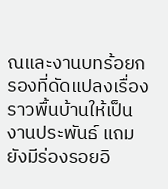ณและงานบทร้อยกรองที่ดัดแปลงเรื่องราวพื้นบ้านให้เป็นงานประพันธ์ แถมยังมีร่องรอยอิ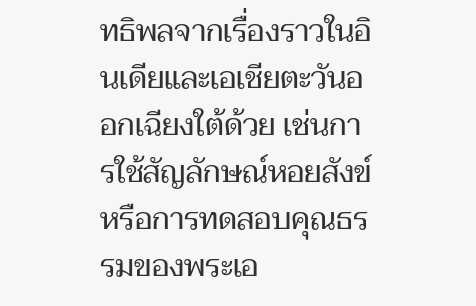ทธิพลจากเรื่องราวในอินเดียและเอเชียตะวันออกเฉียงใต้ด้วย เช่นการใช้สัญลักษณ์หอยสังข์หรือการทดสอบคุณธรรมของพระเอ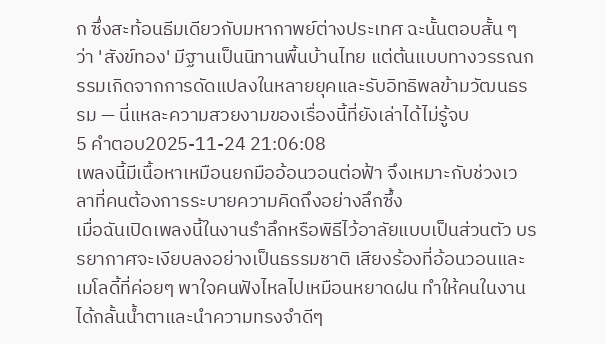ก ซึ่งสะท้อนธีมเดียวกับมหากาพย์ต่างประเทศ ฉะนั้นตอบสั้น ๆ ว่า 'สังข์ทอง' มีฐานเป็นนิทานพื้นบ้านไทย แต่ต้นแบบทางวรรณกรรมเกิดจากการดัดแปลงในหลายยุคและรับอิทธิพลข้ามวัฒนธรรม — นี่แหละความสวยงามของเรื่องนี้ที่ยังเล่าได้ไม่รู้จบ
5 คำตอบ2025-11-24 21:06:08
เพลงนี้มีเนื้อหาเหมือนยกมืออ้อนวอนต่อฟ้า จึงเหมาะกับช่วงเวลาที่คนต้องการระบายความคิดถึงอย่างลึกซึ้ง
เมื่อฉันเปิดเพลงนี้ในงานรำลึกหรือพิธีไว้อาลัยแบบเป็นส่วนตัว บรรยากาศจะเงียบลงอย่างเป็นธรรมชาติ เสียงร้องที่อ้อนวอนและเมโลดี้ที่ค่อยๆ พาใจคนฟังไหลไปเหมือนหยาดฝน ทำให้คนในงานได้กลั้นน้ำตาและนำความทรงจำดีๆ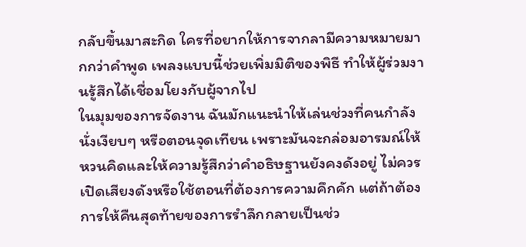กลับขึ้นมาสะกิด ใครที่อยากให้การจากลามีความหมายมากกว่าคำพูด เพลงแบบนี้ช่วยเพิ่มมิติของพิธี ทำให้ผู้ร่วมงานรู้สึกได้เชื่อมโยงกับผู้จากไป
ในมุมของการจัดงาน ฉันมักแนะนำให้เล่นช่วงที่คนกำลังนั่งเงียบๆ หรือตอนจุดเทียน เพราะมันจะกล่อมอารมณ์ให้หวนคิดและให้ความรู้สึกว่าคำอธิษฐานยังคงดังอยู่ ไม่ควรเปิดเสียงดังหรือใช้ตอนที่ต้องการความคึกคัก แต่ถ้าต้องการให้คืนสุดท้ายของการรำลึกกลายเป็นช่ว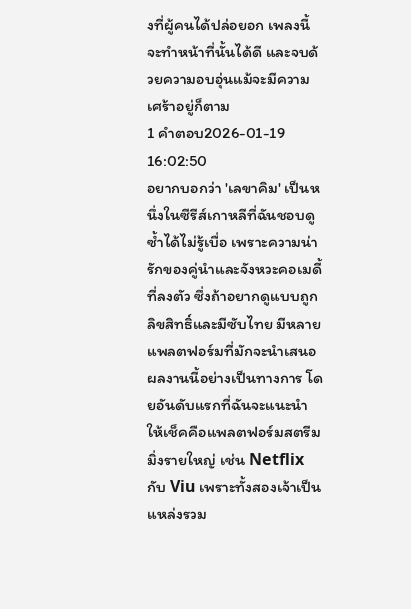งที่ผู้คนได้ปล่อยอก เพลงนี้จะทำหน้าที่นั้นได้ดี และจบด้วยความอบอุ่นแม้จะมีความเศร้าอยู่ก็ตาม
1 คำตอบ2026-01-19 16:02:50
อยากบอกว่า 'เลขาคิม' เป็นหนึ่งในซีรีส์เกาหลีที่ฉันชอบดูซ้ำได้ไม่รู้เบื่อ เพราะความน่ารักของคู่นำและจังหวะคอเมดี้ที่ลงตัว ซึ่งถ้าอยากดูแบบถูกลิขสิทธิ์และมีซับไทย มีหลายแพลตฟอร์มที่มักจะนำเสนอผลงานนี้อย่างเป็นทางการ โดยอันดับแรกที่ฉันจะแนะนำให้เช็คคือแพลตฟอร์มสตรีมมิ่งรายใหญ่ เช่น Netflix กับ Viu เพราะทั้งสองเจ้าเป็นแหล่งรวม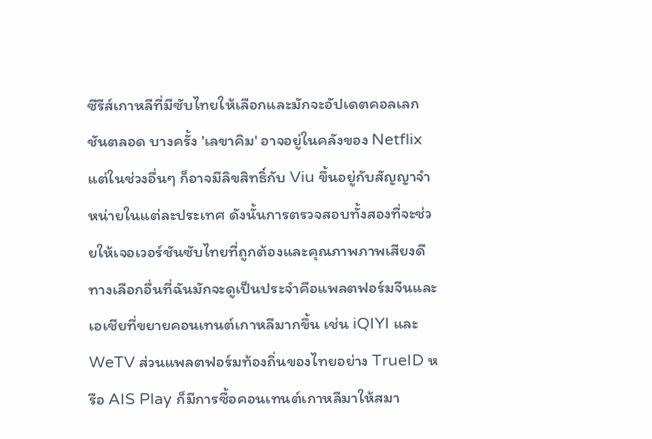ซีรีส์เกาหลีที่มีซับไทยให้เลือกและมักจะอัปเดตคอลเลกชันตลอด บางครั้ง 'เลขาคิม' อาจอยู่ในคลังของ Netflix แต่ในช่วงอื่นๆ ก็อาจมีลิขสิทธิ์กับ Viu ขึ้นอยู่กับสัญญาจำหน่ายในแต่ละประเทศ ดังนั้นการตรวจสอบทั้งสองที่จะช่วยให้เจอเวอร์ชันซับไทยที่ถูกต้องและคุณภาพภาพเสียงดี
ทางเลือกอื่นที่ฉันมักจะดูเป็นประจำคือแพลตฟอร์มจีนและเอเชียที่ขยายคอนเทนต์เกาหลีมากขึ้น เช่น iQIYI และ WeTV ส่วนแพลตฟอร์มท้องถิ่นของไทยอย่าง TrueID หรือ AIS Play ก็มีการซื้อคอนเทนต์เกาหลีมาให้สมา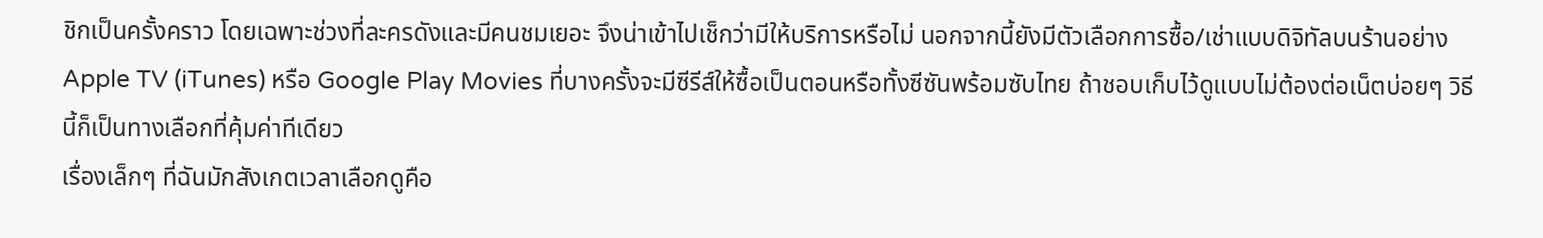ชิกเป็นครั้งคราว โดยเฉพาะช่วงที่ละครดังและมีคนชมเยอะ จึงน่าเข้าไปเช็กว่ามีให้บริการหรือไม่ นอกจากนี้ยังมีตัวเลือกการซื้อ/เช่าแบบดิจิทัลบนร้านอย่าง Apple TV (iTunes) หรือ Google Play Movies ที่บางครั้งจะมีซีรีส์ให้ซื้อเป็นตอนหรือทั้งซีซันพร้อมซับไทย ถ้าชอบเก็บไว้ดูแบบไม่ต้องต่อเน็ตบ่อยๆ วิธีนี้ก็เป็นทางเลือกที่คุ้มค่าทีเดียว
เรื่องเล็กๆ ที่ฉันมักสังเกตเวลาเลือกดูคือ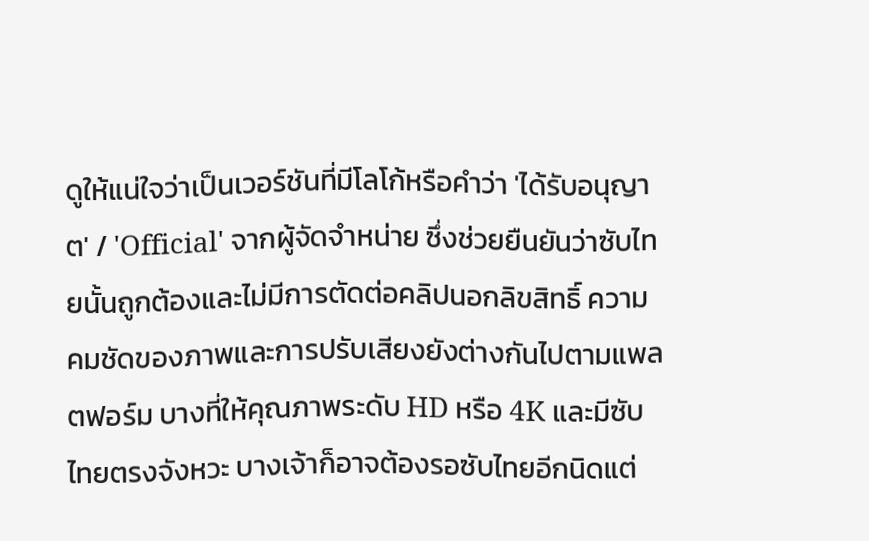ดูให้แน่ใจว่าเป็นเวอร์ชันที่มีโลโก้หรือคำว่า 'ได้รับอนุญาต' / 'Official' จากผู้จัดจำหน่าย ซึ่งช่วยยืนยันว่าซับไทยนั้นถูกต้องและไม่มีการตัดต่อคลิปนอกลิขสิทธิ์ ความคมชัดของภาพและการปรับเสียงยังต่างกันไปตามแพลตฟอร์ม บางที่ให้คุณภาพระดับ HD หรือ 4K และมีซับไทยตรงจังหวะ บางเจ้าก็อาจต้องรอซับไทยอีกนิดแต่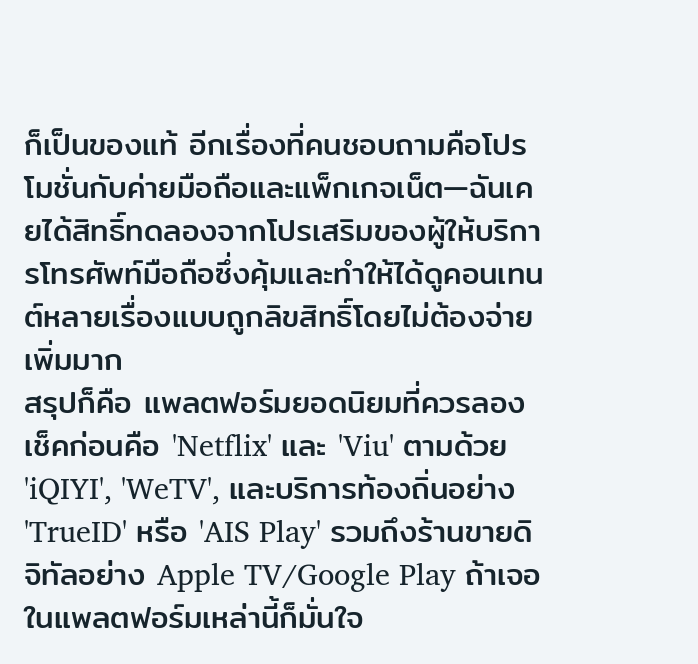ก็เป็นของแท้ อีกเรื่องที่คนชอบถามคือโปรโมชั่นกับค่ายมือถือและแพ็กเกจเน็ต—ฉันเคยได้สิทธิ์ทดลองจากโปรเสริมของผู้ให้บริการโทรศัพท์มือถือซึ่งคุ้มและทำให้ได้ดูคอนเทนต์หลายเรื่องแบบถูกลิขสิทธิ์โดยไม่ต้องจ่ายเพิ่มมาก
สรุปก็คือ แพลตฟอร์มยอดนิยมที่ควรลองเช็คก่อนคือ 'Netflix' และ 'Viu' ตามด้วย 'iQIYI', 'WeTV', และบริการท้องถิ่นอย่าง 'TrueID' หรือ 'AIS Play' รวมถึงร้านขายดิจิทัลอย่าง Apple TV/Google Play ถ้าเจอในแพลตฟอร์มเหล่านี้ก็มั่นใจ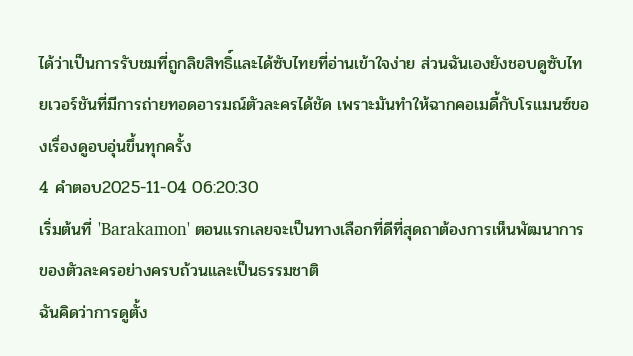ได้ว่าเป็นการรับชมที่ถูกลิขสิทธิ์และได้ซับไทยที่อ่านเข้าใจง่าย ส่วนฉันเองยังชอบดูซับไทยเวอร์ชันที่มีการถ่ายทอดอารมณ์ตัวละครได้ชัด เพราะมันทำให้ฉากคอเมดี้กับโรแมนซ์ของเรื่องดูอบอุ่นขึ้นทุกครั้ง
4 คำตอบ2025-11-04 06:20:30
เริ่มต้นที่ 'Barakamon' ตอนแรกเลยจะเป็นทางเลือกที่ดีที่สุดถาต้องการเห็นพัฒนาการของตัวละครอย่างครบถ้วนและเป็นธรรมชาติ
ฉันคิดว่าการดูตั้ง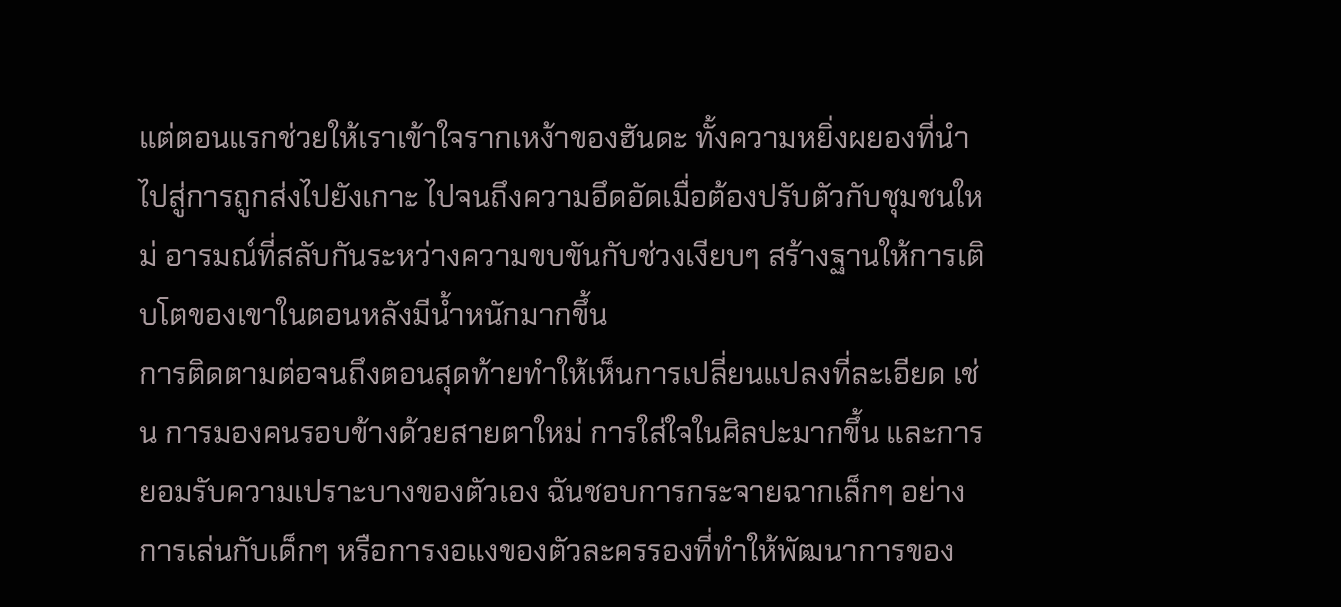แต่ตอนแรกช่วยให้เราเข้าใจรากเหง้าของฮันดะ ทั้งความหยิ่งผยองที่นำไปสู่การถูกส่งไปยังเกาะ ไปจนถึงความอึดอัดเมื่อต้องปรับตัวกับชุมชนใหม่ อารมณ์ที่สลับกันระหว่างความขบขันกับช่วงเงียบๆ สร้างฐานให้การเติบโตของเขาในตอนหลังมีน้ำหนักมากขึ้น
การติดตามต่อจนถึงตอนสุดท้ายทำให้เห็นการเปลี่ยนแปลงที่ละเอียด เช่น การมองคนรอบข้างด้วยสายตาใหม่ การใส่ใจในศิลปะมากขึ้น และการยอมรับความเปราะบางของตัวเอง ฉันชอบการกระจายฉากเล็กๆ อย่างการเล่นกับเด็กๆ หรือการงอแงของตัวละครรองที่ทำให้พัฒนาการของ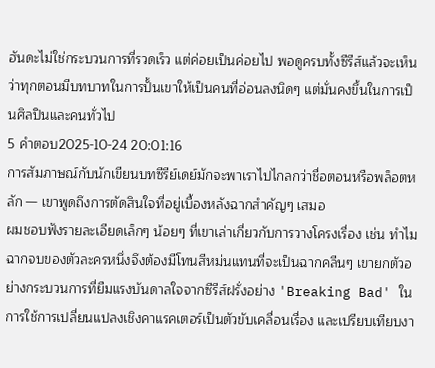ฮันดะไม่ใช่กระบวนการที่รวดเร็ว แต่ค่อยเป็นค่อยไป พอดูครบทั้งซีรีส์แล้วจะเห็นว่าทุกตอนมีบทบาทในการปั้นเขาให้เป็นคนที่อ่อนลงนิดๆ แต่มั่นคงขึ้นในการเป็นศิลปินและคนทั่วไป
5 คำตอบ2025-10-24 20:01:16
การสัมภาษณ์กับนักเขียนบทซีรีย์เดย์มักจะพาเราไปไกลกว่าชื่อตอนหรือพล็อตหลัก — เขาพูดถึงการตัดสินใจที่อยู่เบื้องหลังฉากสำคัญๆ เสมอ
ผมชอบฟังรายละเอียดเล็กๆ น้อยๆ ที่เขาเล่าเกี่ยวกับการวางโครงเรื่อง เช่น ทำไมฉากจบของตัวละครหนึ่งจึงต้องมีโทนสีหม่นแทนที่จะเป็นฉากคลีนๆ เขายกตัวอย่างกระบวนการที่ยืมแรงบันดาลใจจากซีรีส์ฝรั่งอย่าง 'Breaking Bad' ในการใช้การเปลี่ยนแปลงเชิงคาแรคเตอร์เป็นตัวขับเคลื่อนเรื่อง และเปรียบเทียบงา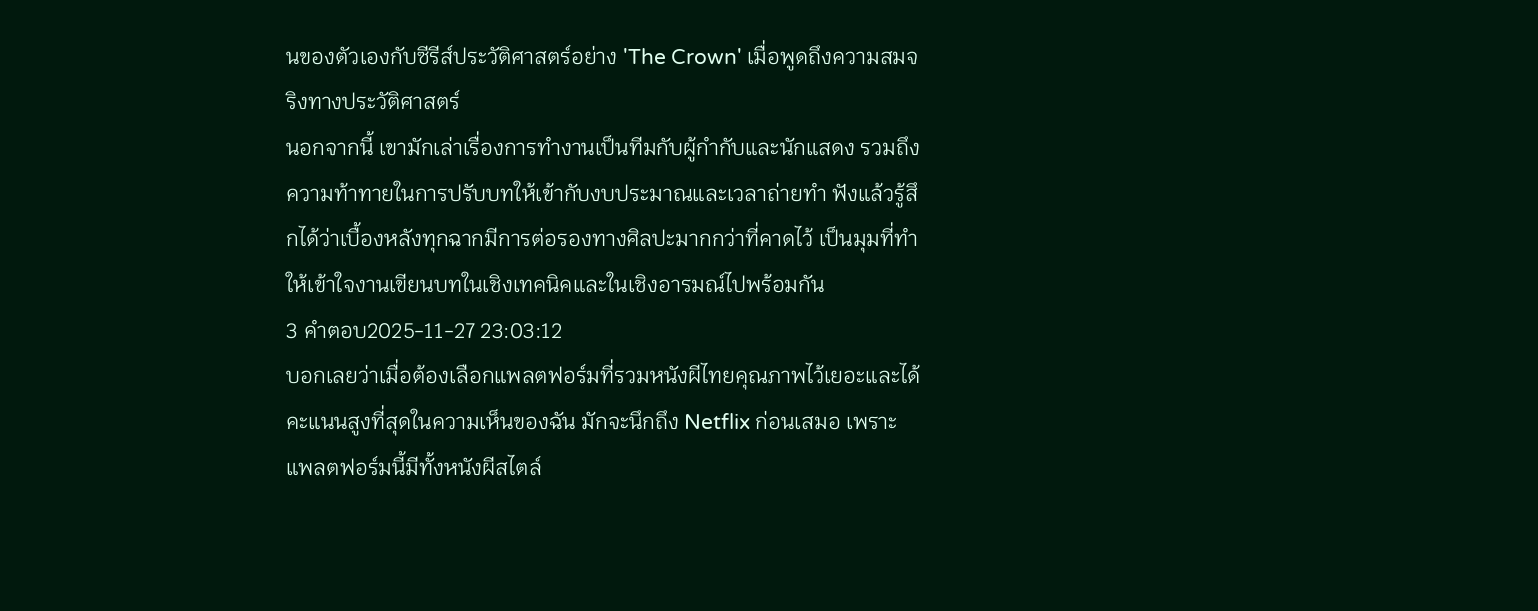นของตัวเองกับซีรีส์ประวัติศาสตร์อย่าง 'The Crown' เมื่อพูดถึงความสมจริงทางประวัติศาสตร์
นอกจากนี้ เขามักเล่าเรื่องการทำงานเป็นทีมกับผู้กำกับและนักแสดง รวมถึงความท้าทายในการปรับบทให้เข้ากับงบประมาณและเวลาถ่ายทำ ฟังแล้วรู้สึกได้ว่าเบื้องหลังทุกฉากมีการต่อรองทางศิลปะมากกว่าที่คาดไว้ เป็นมุมที่ทำให้เข้าใจงานเขียนบทในเชิงเทคนิคและในเชิงอารมณ์ไปพร้อมกัน
3 คำตอบ2025-11-27 23:03:12
บอกเลยว่าเมื่อต้องเลือกแพลตฟอร์มที่รวมหนังผีไทยคุณภาพไว้เยอะและได้คะแนนสูงที่สุดในความเห็นของฉัน มักจะนึกถึง Netflix ก่อนเสมอ เพราะแพลตฟอร์มนี้มีทั้งหนังผีสไตล์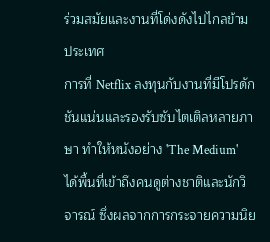ร่วมสมัยและงานที่โด่งดังไปไกลข้ามประเทศ
การที่ Netflix ลงทุนกับงานที่มีโปรดักชันแน่นและรองรับซับไตเติลหลายภาษา ทำให้หนังอย่าง 'The Medium' ได้พื้นที่เข้าถึงคนดูต่างชาติและนักวิจารณ์ ซึ่งผลจากการกระจายความนิย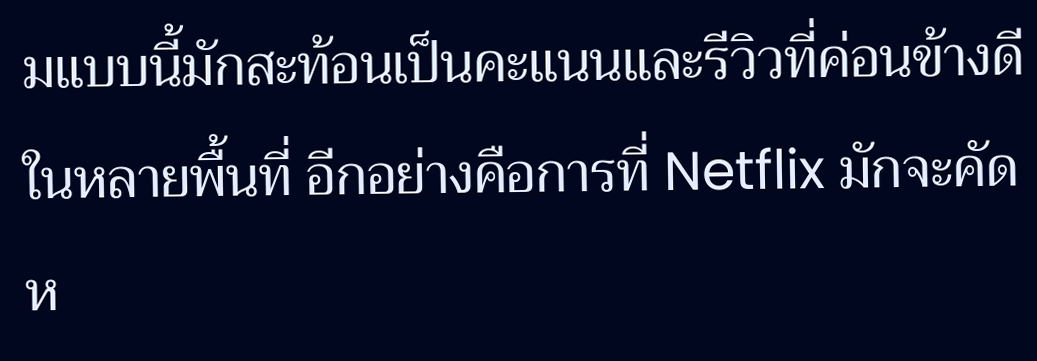มแบบนี้มักสะท้อนเป็นคะแนนและรีวิวที่ค่อนข้างดีในหลายพื้นที่ อีกอย่างคือการที่ Netflix มักจะคัดห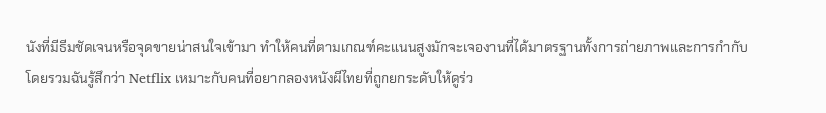นังที่มีธีมชัดเจนหรือจุดขายน่าสนใจเข้ามา ทำให้คนที่ตามเกณฑ์คะแนนสูงมักจะเจองานที่ได้มาตรฐานทั้งการถ่ายภาพและการกำกับ
โดยรวมฉันรู้สึกว่า Netflix เหมาะกับคนที่อยากลองหนังผีไทยที่ถูกยกระดับให้ดูร่ว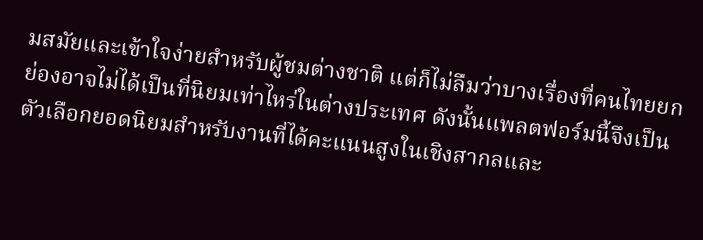มสมัยและเข้าใจง่ายสำหรับผู้ชมต่างชาติ แต่ก็ไม่ลืมว่าบางเรื่องที่คนไทยยกย่องอาจไม่ได้เป็นที่นิยมเท่าไหร่ในต่างประเทศ ดังนั้นแพลตฟอร์มนี้จึงเป็นตัวเลือกยอดนิยมสำหรับงานที่ได้คะแนนสูงในเชิงสากลและ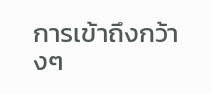การเข้าถึงกว้างๆ